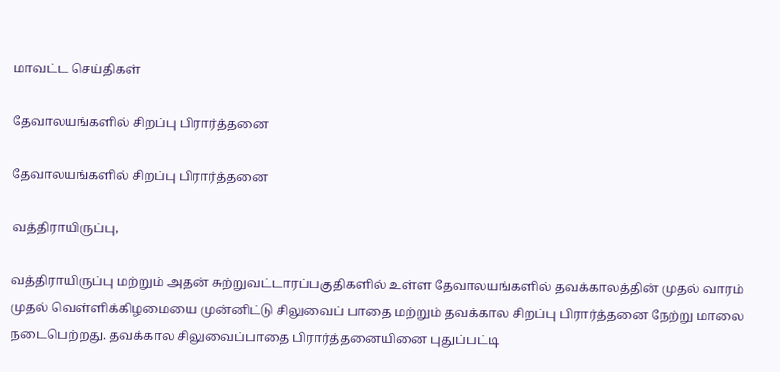மாவட்ட செய்திகள்

தேவாலயங்களில் சிறப்பு பிரார்த்தனை

தேவாலயங்களில் சிறப்பு பிரார்த்தனை

வத்திராயிருப்பு,

வத்திராயிருப்பு மற்றும் அதன் சுற்றுவட்டாரப்பகுதிகளில் உள்ள தேவாலயங்களில் தவக்காலத்தின் முதல் வாரம் முதல் வெள்ளிக்கிழமையை முன்னிட்டு சிலுவைப் பாதை மற்றும் தவக்கால சிறப்பு பிரார்த்தனை நேற்று மாலை நடைபெற்றது. தவக்கால சிலுவைப்பாதை பிரார்த்தனையினை புதுப்பட்டி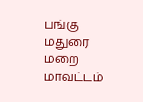பங்கு மதுரை மறை மாவட்டம்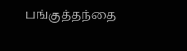பங்குத்தந்தை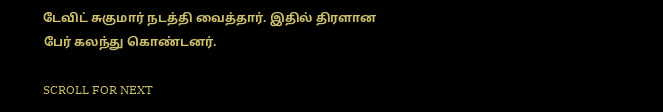டேவிட் சுகுமார் நடத்தி வைத்தார். இதில் திரளான பேர் கலந்து கொண்டனர்.

SCROLL FOR NEXT